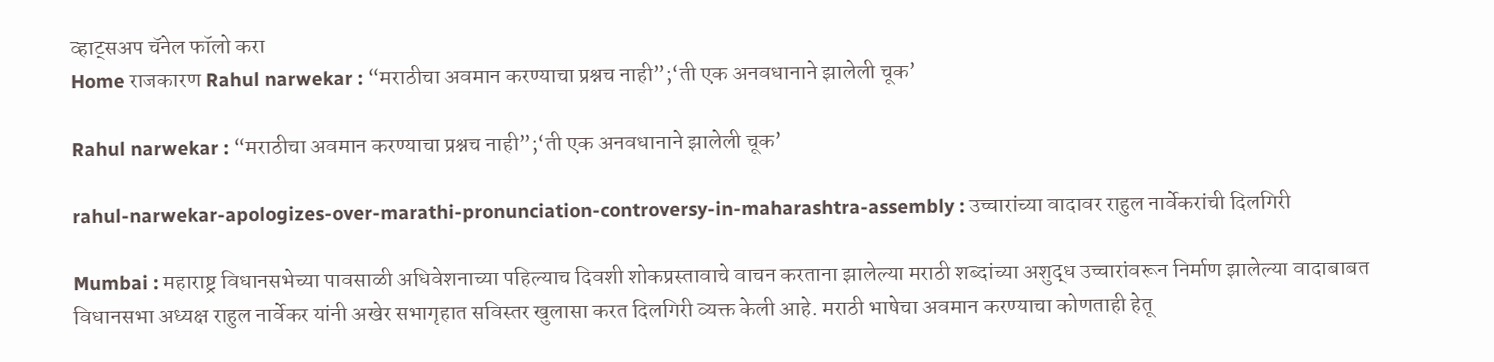व्हाट्सअप चॅनेल फॉलो करा
Home राजकारण Rahul narwekar : “मराठीचा अवमान करण्याचा प्रश्नच नाही”;‘ती एक अनवधानाने झालेली चूक’

Rahul narwekar : “मराठीचा अवमान करण्याचा प्रश्नच नाही”;‘ती एक अनवधानाने झालेली चूक’

rahul-narwekar-apologizes-over-marathi-pronunciation-controversy-in-maharashtra-assembly : उच्चारांच्या वादावर राहुल नार्वेकरांची दिलगिरी

Mumbai : महाराष्ट्र विधानसभेच्या पावसाळी अधिवेशनाच्या पहिल्याच दिवशी शोकप्रस्तावाचे वाचन करताना झालेल्या मराठी शब्दांच्या अशुद्ध उच्चारांवरून निर्माण झालेल्या वादाबाबत विधानसभा अध्यक्ष राहुल नार्वेकर यांनी अखेर सभागृहात सविस्तर खुलासा करत दिलगिरी व्यक्त केली आहे. मराठी भाषेचा अवमान करण्याचा कोणताही हेतू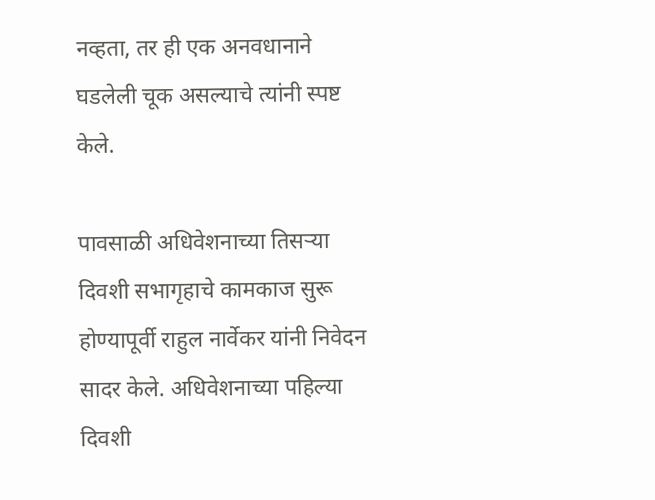नव्हता, तर ही एक अनवधानाने घडलेली चूक असल्याचे त्यांनी स्पष्ट केले.

पावसाळी अधिवेशनाच्या तिसऱ्या दिवशी सभागृहाचे कामकाज सुरू होण्यापूर्वी राहुल नार्वेकर यांनी निवेदन सादर केले. अधिवेशनाच्या पहिल्या दिवशी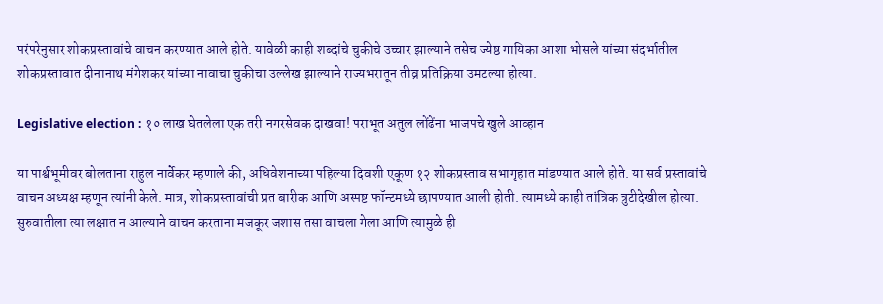परंपरेनुसार शोकप्रस्तावांचे वाचन करण्यात आले होते. यावेळी काही शब्दांचे चुकीचे उच्चार झाल्याने तसेच ज्येष्ठ गायिका आशा भोसले यांच्या संदर्भातील शोकप्रस्तावात दीनानाथ मंगेशकर यांच्या नावाचा चुकीचा उल्लेख झाल्याने राज्यभरातून तीव्र प्रतिक्रिया उमटल्या होत्या.

Legislative election : १० लाख घेतलेला एक तरी नगरसेवक दाखवा! पराभूत अतुल लोंढेंना भाजपचे खुले आव्हान

या पार्श्वभूमीवर बोलताना राहुल नार्वेकर म्हणाले की, अधिवेशनाच्या पहिल्या दिवशी एकूण १२ शोकप्रस्ताव सभागृहात मांडण्यात आले होते. या सर्व प्रस्तावांचे वाचन अध्यक्ष म्हणून त्यांनी केले. मात्र, शोकप्रस्तावांची प्रत बारीक आणि अस्पष्ट फॉन्टमध्ये छापण्यात आली होती. त्यामध्ये काही तांत्रिक त्रुटीदेखील होत्या. सुरुवातीला त्या लक्षात न आल्याने वाचन करताना मजकूर जशास तसा वाचला गेला आणि त्यामुळे ही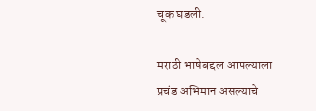चूक घडली.

मराठी भाषेबद्दल आपल्याला प्रचंड अभिमान असल्याचे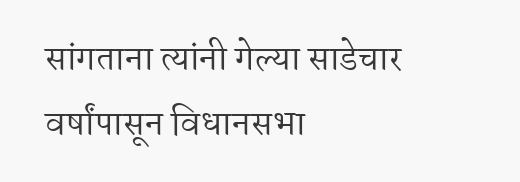सांगताना त्यांनी गेल्या साडेचार वर्षांपासून विधानसभा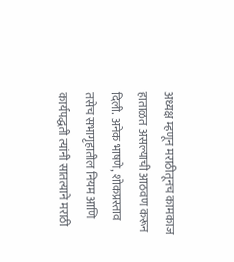अध्यक्ष म्हणून मराठीतूनच कामकाज हाताळत असल्याची आठवण करून दिली. अनेक भाषणे, शोकप्रस्ताव तसेच सभागृहातील नियम आणि कार्यपद्धती त्यांनी सातत्याने मराठी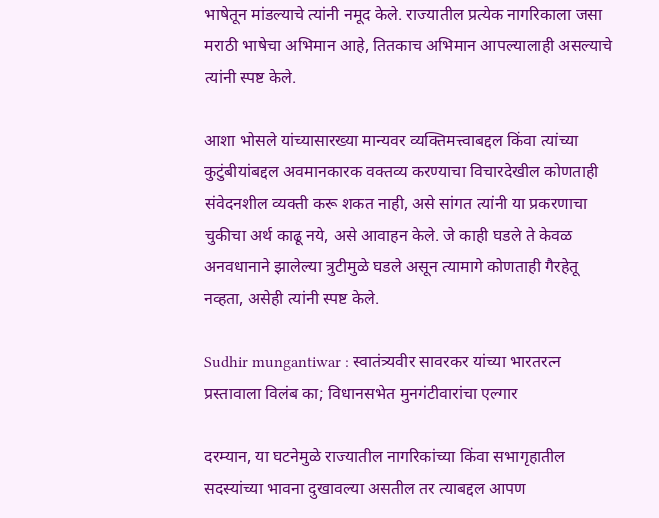भाषेतून मांडल्याचे त्यांनी नमूद केले. राज्यातील प्रत्येक नागरिकाला जसा मराठी भाषेचा अभिमान आहे, तितकाच अभिमान आपल्यालाही असल्याचे त्यांनी स्पष्ट केले.

आशा भोसले यांच्यासारख्या मान्यवर व्यक्तिमत्त्वाबद्दल किंवा त्यांच्या कुटुंबीयांबद्दल अवमानकारक वक्तव्य करण्याचा विचारदेखील कोणताही संवेदनशील व्यक्ती करू शकत नाही, असे सांगत त्यांनी या प्रकरणाचा चुकीचा अर्थ काढू नये, असे आवाहन केले. जे काही घडले ते केवळ अनवधानाने झालेल्या त्रुटीमुळे घडले असून त्यामागे कोणताही गैरहेतू नव्हता, असेही त्यांनी स्पष्ट केले.

Sudhir mungantiwar : स्वातंत्र्यवीर सावरकर यांच्या भारतरत्न प्रस्तावाला विलंब का; विधानसभेत मुनगंटीवारांचा एल्गार

दरम्यान, या घटनेमुळे राज्यातील नागरिकांच्या किंवा सभागृहातील सदस्यांच्या भावना दुखावल्या असतील तर त्याबद्दल आपण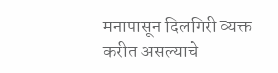मनापासून दिलगिरी व्यक्त करीत असल्याचे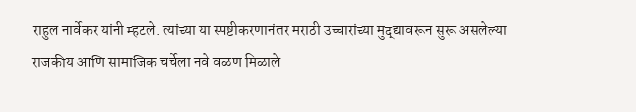राहुल नार्वेकर यांनी म्हटले. त्यांच्या या स्पष्टीकरणानंतर मराठी उच्चारांच्या मुद्द्यावरून सुरू असलेल्या राजकीय आणि सामाजिक चर्चेला नवे वळण मिळाले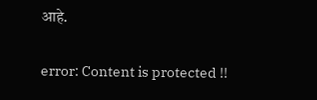आहे.

error: Content is protected !!